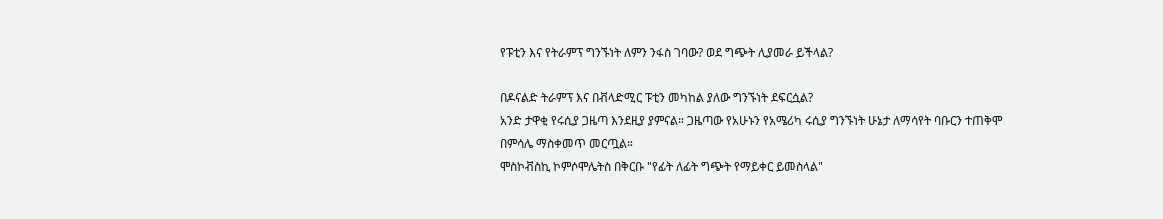የፑቲን እና የትራምፕ ግንኙነት ለምን ንፋስ ገባው? ወደ ግጭት ሊያመራ ይችላል?

በዶናልድ ትራምፕ እና በቭላድሚር ፑቲን መካከል ያለው ግንኙነት ደፍርሷል?
አንድ ታዋቂ የሩሲያ ጋዜጣ እንደዚያ ያምናል። ጋዜጣው የአሁኑን የአሜሪካ ሩሲያ ግንኙነት ሁኔታ ለማሳየት ባቡርን ተጠቅሞ በምሳሌ ማስቀመጥ መርጧል።
ሞስኮቭስኪ ኮምሶሞሌትስ በቅርቡ "የፊት ለፊት ግጭት የማይቀር ይመስላል"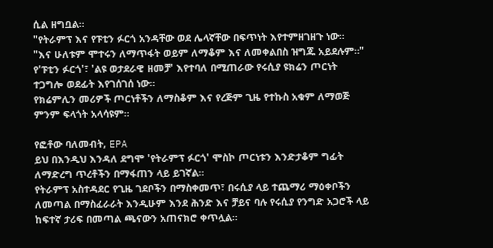ሲል ዘግቧል።
"የትራምፕ እና የፑቲን ፉርጎ አንዳቸው ወደ ሌላኛቸው በፍጥነት እየተምዘገዘጉ ነው።
"እና ሁለቱም ሞተሩን ለማጥፋት ወይም ለማቆም እና ለመቀልበስ ዝግጁ አይደሉም።"
የ'ፑቲን ፉርጎ'፣ 'ልዩ ወታደራዊ ዘመቻ' እየተባለ በሚጠራው የሩሲያ ዩክሬን ጦርነት ተጋግሎ ወደፊት እየገሰገሰ ነው።
የክሬምሊን መሪዎች ጦርነቶችን ለማስቆም እና የረጅም ጊዜ የተኩስ አቁም ለማወጅ ምንም ፍላጎት አላሳዩም።

የፎቶው ባለመብት, EPA
ይህ በእንዲህ እንዳለ ደግሞ 'የትራምፕ ፉርጎ' ሞስኮ ጦርነቱን እንድታቆም ግፊት ለማድረግ ጥረቶችን በማፋጠን ላይ ይገኛል።
የትራምፕ አስተዳደር የጊዜ ገደቦችን በማስቀመጥ፣ በሩሲያ ላይ ተጨማሪ ማዕቀቦችን ለመጣል በማስፈራራት እንዲሁም እንደ ሕንድ እና ቻይና ባሉ የሩሲያ የንግድ አጋሮች ላይ ከፍተኛ ታሪፍ በመጣል ጫናውን አጠናክሮ ቀጥሏል።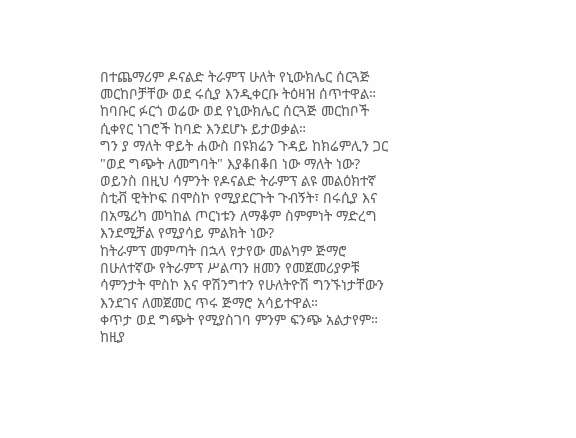በተጨማሪም ዶናልድ ትራምፕ ሁለት የኒውክሌር ሰርጓጅ መርከቦቻቸው ወደ ሩሲያ እንዲቀርቡ ትዕዛዝ ሰጥተዋል።
ከባቡር ፉርጎ ወሬው ወደ የኒውክሌር ሰርጓጅ መርከቦች ሲቀየር ነገሮች ከባድ እንደሆኑ ይታወቃል።
ግን ያ ማለት ዋይት ሐውስ በዩክሬን ጉዳይ ከክሬምሊን ጋር "ወደ ግጭት ለመግባት" እያቆበቆበ ነው ማለት ነው?
ወይንስ በዚህ ሳምንት የዶናልድ ትራምፕ ልዩ መልዕክተኛ ስቲቭ ዊትኮፍ በሞስኮ የሚያደርጉት ጉብኝት፣ በሩሲያ እና በአሜሪካ መካከል ጦርነቱን ለማቆም ስምምነት ማድረግ እንደሚቻል የሚያሳይ ምልክት ነው?
ከትራምፕ መምጣት በኋላ የታየው መልካም ጅማሮ
በሁለተኛው የትራምፕ ሥልጣን ዘመን የመጀመሪያዎቹ ሳምንታት ሞስኮ እና ዋሽንግተን የሁለትዮሽ ግንኙነታቸውን እንደገና ለመጀመር ጥሩ ጅማሮ አሳይተዋል።
ቀጥታ ወደ ግጭት የሚያስገባ ምንም ፍንጭ አልታየም።
ከዚያ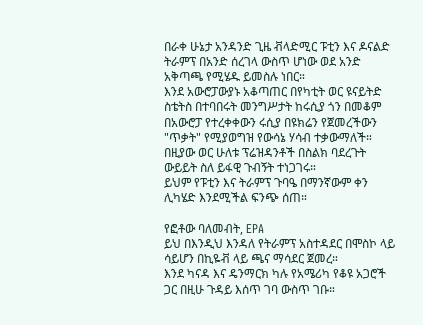በራቀ ሁኔታ አንዳንድ ጊዜ ቭላድሚር ፑቲን እና ዶናልድ ትራምፕ በአንድ ሰረገላ ውስጥ ሆነው ወደ አንድ አቅጣጫ የሚሄዱ ይመስሉ ነበር።
እንደ አውሮፓውያኑ አቆጣጠር በየካቲት ወር ዩናይትድ ስቴትስ በተባበሩት መንግሥታት ከሩሲያ ጎን በመቆም በአውሮፓ የተረቀቀውን ሩሲያ በዩክሬን የጀመረችውን "ጥቃት" የሚያወግዝ የውሳኔ ሃሳብ ተቃውማለች።
በዚያው ወር ሁለቱ ፕሬዝዳንቶች በስልክ ባደረጉት ውይይት ስለ ይፋዊ ጉብኝት ተነጋገሩ።
ይህም የፑቲን እና ትራምፕ ጉባዔ በማንኛውም ቀን ሊካሄድ እንደሚችል ፍንጭ ሰጠ።

የፎቶው ባለመብት, EPA
ይህ በእንዲህ እንዳለ የትራምፕ አስተዳደር በሞስኮ ላይ ሳይሆን በኪዬቭ ላይ ጫና ማሳደር ጀመረ።
እንደ ካናዳ እና ዴንማርክ ካሉ የአሜሪካ የቆዩ አጋሮች ጋር በዚሁ ጉዳይ እሰጥ ገባ ውስጥ ገቡ።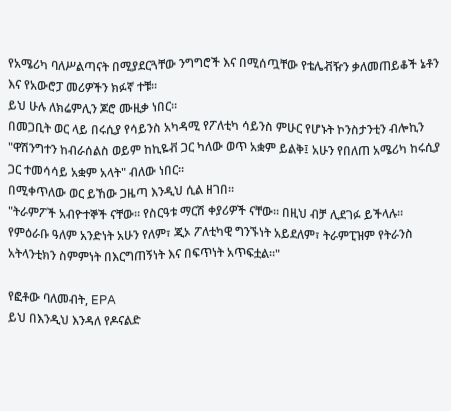የአሜሪካ ባለሥልጣናት በሚያደርጓቸው ንግግሮች እና በሚሰጧቸው የቴሌቭዥን ቃለመጠይቆች ኔቶን እና የአውሮፓ መሪዎችን ክፉኛ ተቹ።
ይህ ሁሉ ለክሬምሊን ጆሮ ሙዚቃ ነበር።
በመጋቢት ወር ላይ በሩሲያ የሳይንስ አካዳሚ የፖለቲካ ሳይንስ ምሁር የሆኑት ኮንስታንቲን ብሎኪን "ዋሽንግተን ከብራሰልስ ወይም ከኪዬቭ ጋር ካለው ወጥ አቋም ይልቅ፤ አሁን የበለጠ አሜሪካ ከሩሲያ ጋር ተመሳሳይ አቋም አላት" ብለው ነበር።
በሚቀጥለው ወር ይኸው ጋዜጣ እንዲህ ሲል ዘገበ።
"ትራምፖች አብዮተኞች ናቸው። የስርዓቱ ማርሽ ቀያሪዎች ናቸው። በዚህ ብቻ ሊደገፉ ይችላሉ። የምዕራቡ ዓለም አንድነት አሁን የለም፣ ጂኦ ፖለቲካዊ ግንኙነት አይደለም፣ ትራምፒዝም የትራንስ አትላንቲክን ስምምነት በእርግጠኝነት እና በፍጥነት አጥፍቷል።"

የፎቶው ባለመብት, EPA
ይህ በእንዲህ እንዳለ የዶናልድ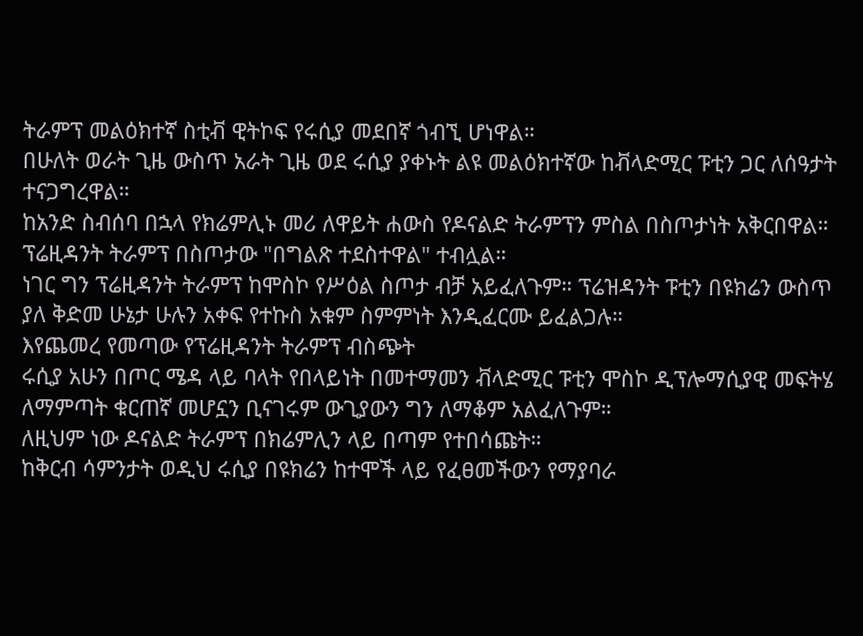ትራምፕ መልዕክተኛ ስቲቭ ዊትኮፍ የሩሲያ መደበኛ ጎብኚ ሆነዋል።
በሁለት ወራት ጊዜ ውስጥ አራት ጊዜ ወደ ሩሲያ ያቀኑት ልዩ መልዕክተኛው ከቭላድሚር ፑቲን ጋር ለሰዓታት ተናጋግረዋል።
ከአንድ ስብሰባ በኋላ የክሬምሊኑ መሪ ለዋይት ሐውስ የዶናልድ ትራምፕን ምስል በስጦታነት አቅርበዋል።
ፕሬዚዳንት ትራምፕ በስጦታው "በግልጽ ተደስተዋል" ተብሏል።
ነገር ግን ፕሬዚዳንት ትራምፕ ከሞስኮ የሥዕል ስጦታ ብቻ አይፈለጉም። ፕሬዝዳንት ፑቲን በዩክሬን ውስጥ ያለ ቅድመ ሁኔታ ሁሉን አቀፍ የተኩስ አቁም ስምምነት እንዲፈርሙ ይፈልጋሉ።
እየጨመረ የመጣው የፕሬዚዳንት ትራምፕ ብስጭት
ሩሲያ አሁን በጦር ሜዳ ላይ ባላት የበላይነት በመተማመን ቭላድሚር ፑቲን ሞስኮ ዲፕሎማሲያዊ መፍትሄ ለማምጣት ቁርጠኛ መሆኗን ቢናገሩም ውጊያውን ግን ለማቆም አልፈለጉም።
ለዚህም ነው ዶናልድ ትራምፕ በክሬምሊን ላይ በጣም የተበሳጩት።
ከቅርብ ሳምንታት ወዲህ ሩሲያ በዩክሬን ከተሞች ላይ የፈፀመችውን የማያባራ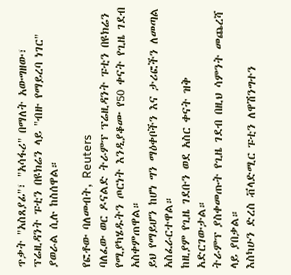ጥቃት "አስጸያፊ"፣ "አሳፋሪ" በማለት አውግዘው፣ ፕሬዚዳንት ፑቲን በዩክሬን ላይ "ብዙ የማይረባ ነገር" ያወራል ሲሉ ከስሰዋል።

የፎቶው ባለመብት, Reuters
ባለፈው ወር ዶናልድ ትራምፕ ፕሬዚዳንት ፑቲን በዩክሬን የሚያካሄዱትን ጦርነት እንዲያቆሙ የ50 ቀናት የጊዜ ገደብ አስቀምጠዋል።
ይህ የማይሆን ከሆነ ግን ማዕቀቦችን እና ታሪፎችን ለመጣል አስፈራርተዋል።
ከዚያም የጊዜ ገደቡን ወደ አስር ቀናት ዝቅ አድርገውታል።
ትራምፕ ያስቀመጡት የጊዜ ገደብ በዚህ ሳምንት መጨረሻ ላይ ያበቃል።
እስካሁን ድረስ ቭላድሚር ፑቲን ለዋሽንግተን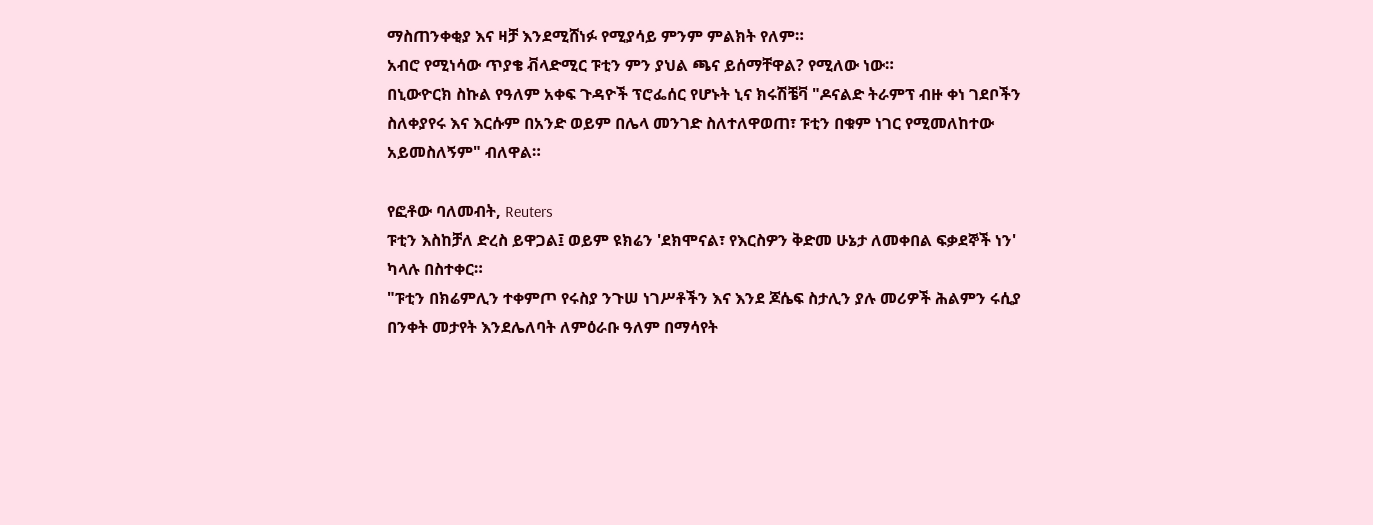ማስጠንቀቂያ እና ዛቻ እንደሚሸነፉ የሚያሳይ ምንም ምልክት የለም።
አብሮ የሚነሳው ጥያቄ ቭላድሚር ፑቲን ምን ያህል ጫና ይሰማቸዋል? የሚለው ነው።
በኒውዮርክ ስኩል የዓለም አቀፍ ጉዳዮች ፕሮፌሰር የሆኑት ኒና ክሩሽቼቫ "ዶናልድ ትራምፕ ብዙ ቀነ ገደቦችን ስለቀያየሩ እና እርሱም በአንድ ወይም በሌላ መንገድ ስለተለዋወጠ፣ ፑቲን በቁም ነገር የሚመለከተው አይመስለኝም" ብለዋል።

የፎቶው ባለመብት, Reuters
ፑቲን እስከቻለ ድረስ ይዋጋል፤ ወይም ዩክሬን 'ደክሞናል፣ የእርስዎን ቅድመ ሁኔታ ለመቀበል ፍቃደኞች ነን' ካላሉ በስተቀር።
"ፑቲን በክሬምሊን ተቀምጦ የሩስያ ንጉሠ ነገሥቶችን እና እንደ ጆሴፍ ስታሊን ያሉ መሪዎች ሕልምን ሩሲያ በንቀት መታየት እንደሌለባት ለምዕራቡ ዓለም በማሳየት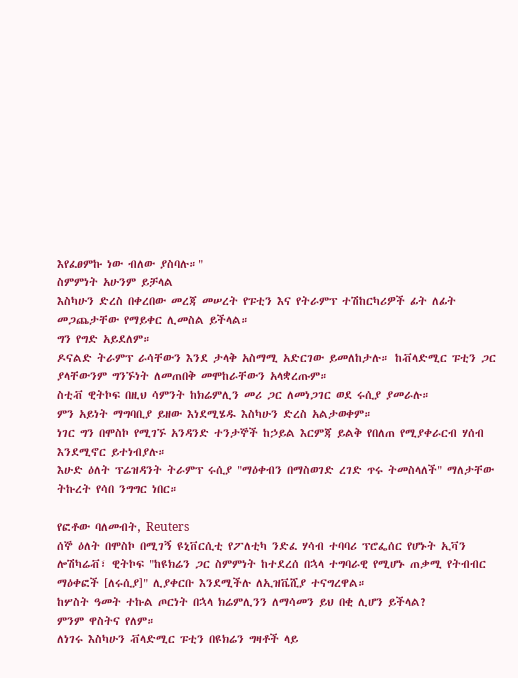እየፈፀምኩ ነው ብለው ያስባሉ።"
ስምምነት አሁንም ይቻላል
እስካሁን ድረስ በቀረበው መረጃ መሠረት የፑቲን እና የትራምፕ ተሽከርካሪዎች ፊት ለፊት መጋጨታቸው የማይቀር ሊመስል ይችላል።
ግን የግድ አይደለም።
ዶናልድ ትራምፕ ራሳቸውን እንደ ታላቅ አስማሚ አድርገው ይመለከታሉ። ከቭላድሚር ፑቲን ጋር ያላቸውንም ግንኙነት ለመጠበቅ መሞከራቸውን አላቋረጡም።
ስቲቭ ዊትኮፍ በዚህ ሳምንት ከክሬምሊን መሪ ጋር ለመነጋገር ወደ ሩሲያ ያመራሉ።
ምን አይነት ማግባቢያ ይዘው እነደሚሄዱ እስካሁን ድረስ አልታወቀም።
ነገር ግን በሞስኮ የሚገኙ አንዳንድ ተንታኞች ከኃይል እርምጃ ይልቅ የበለጠ የሚያቀራርብ ሃሰብ እንደሚኖር ይተነብያሉ።
እሁድ ዕለት ፕሬዝዳንት ትራምፕ ሩሲያ "ማዕቀብን በማስወገድ ረገድ ጥሩ ትመስላለች" ማለታቸው ትኩረት የሳበ ንግግር ነበር።

የፎቶው ባለመብት, Reuters
ሰኞ ዕለት በሞስኮ በሚገኝ ዩኒቨርሲቲ የፖለቲካ ንድፈ ሃሳብ ተባባሪ ፕሮፌሰር የሆኑት ኢቫን ሎሽካሬቭ፣ ዊትኮፍ "ከዩክሬን ጋር ስምምነት ከተደረሰ በኋላ ተግባራዊ የሚሆኑ ጠቃሚ የትብብር ማዕቀፎች [ለሩሲያ]" ሊያቀርቡ እንደሚችሉ ለኢዝቬሺያ ተናግረዋል።
ከሦስት ዓመት ተኩል ጦርነት በኋላ ክሬምሊንን ለማሳመን ይህ በቂ ሊሆን ይችላል?
ምንም ዋስትና የለም።
ለነገሩ እስካሁን ቭላድሚር ፑቲን በዩክሬን ግዛቶች ላይ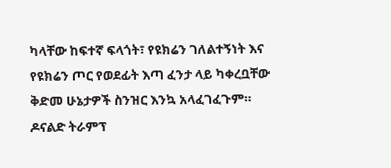ካላቸው ከፍተኛ ፍላጎት፣ የዩክሬን ገለልተኝነት እና የዩክሬን ጦር የወደፊት እጣ ፈንታ ላይ ካቀረቧቸው ቅድመ ሁኔታዎች ስንዝር እንኳ አላፈገፈጉም።
ዶናልድ ትራምፕ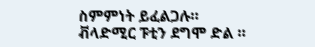ስምምነት ይፈልጋሉ። ቭላድሚር ፑቲን ደግሞ ድል ።